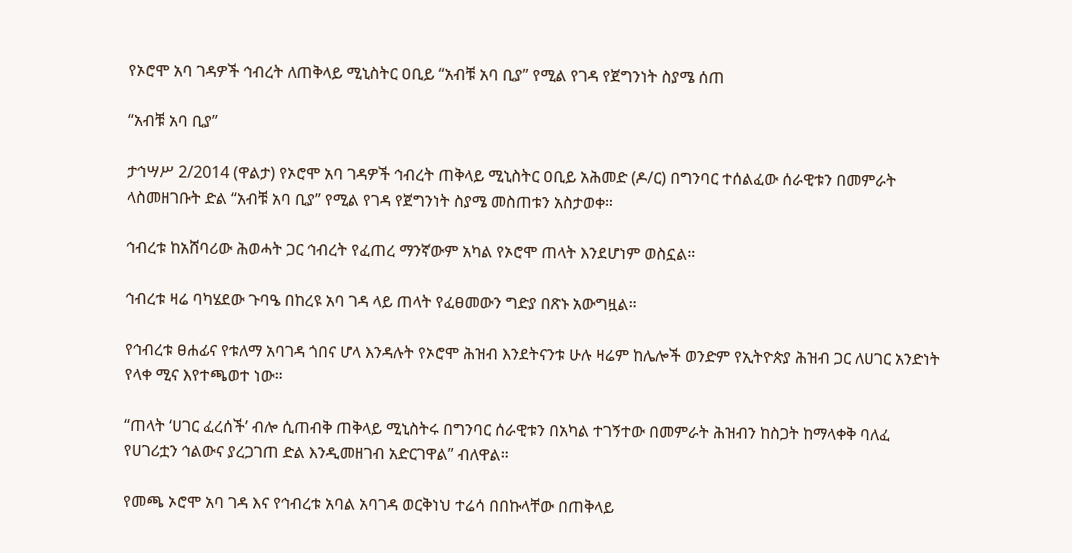የኦሮሞ አባ ገዳዎች ኅብረት ለጠቅላይ ሚኒስትር ዐቢይ “አብቹ አባ ቢያ” የሚል የገዳ የጀግንነት ስያሜ ሰጠ

“አብቹ አባ ቢያ”

ታኅሣሥ 2/2014 (ዋልታ) የኦሮሞ አባ ገዳዎች ኅብረት ጠቅላይ ሚኒስትር ዐቢይ አሕመድ (ዶ/ር) በግንባር ተሰልፈው ሰራዊቱን በመምራት ላስመዘገቡት ድል “አብቹ አባ ቢያ” የሚል የገዳ የጀግንነት ስያሜ መስጠቱን አስታወቀ።

ኅብረቱ ከአሸባሪው ሕወሓት ጋር ኅብረት የፈጠረ ማንኛውም አካል የኦሮሞ ጠላት እንደሆነም ወስኗል።

ኅብረቱ ዛሬ ባካሄደው ጉባዔ በከረዩ አባ ገዳ ላይ ጠላት የፈፀመውን ግድያ በጽኑ አውግዟል።

የኅብረቱ ፀሐፊና የቱለማ አባገዳ ጎበና ሆላ እንዳሉት የኦሮሞ ሕዝብ እንደትናንቱ ሁሉ ዛሬም ከሌሎች ወንድም የኢትዮጵያ ሕዝብ ጋር ለሀገር አንድነት የላቀ ሚና እየተጫወተ ነው።

“ጠላት ‘ሀገር ፈረሰች’ ብሎ ሲጠብቅ ጠቅላይ ሚኒስትሩ በግንባር ሰራዊቱን በአካል ተገኝተው በመምራት ሕዝብን ከስጋት ከማላቀቅ ባለፈ የሀገሪቷን ኅልውና ያረጋገጠ ድል እንዲመዘገብ አድርገዋል” ብለዋል።

የመጫ ኦሮሞ አባ ገዳ እና የኅብረቱ አባል አባገዳ ወርቅነህ ተሬሳ በበኩላቸው በጠቅላይ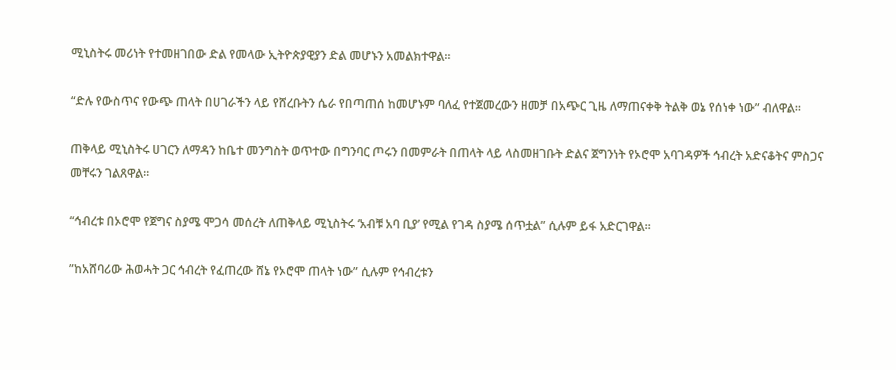ሚኒስትሩ መሪነት የተመዘገበው ድል የመላው ኢትዮጵያዊያን ድል መሆኑን አመልክተዋል።

“ድሉ የውስጥና የውጭ ጠላት በሀገራችን ላይ የሸረቡትን ሴራ የበጣጠሰ ከመሆኑም ባለፈ የተጀመረውን ዘመቻ በአጭር ጊዜ ለማጠናቀቅ ትልቅ ወኔ የሰነቀ ነው” ብለዋል።

ጠቅላይ ሚኒስትሩ ሀገርን ለማዳን ከቤተ መንግስት ወጥተው በግንባር ጦሩን በመምራት በጠላት ላይ ላስመዘገቡት ድልና ጀግንነት የኦሮሞ አባገዳዎች ኅብረት አድናቆትና ምስጋና መቸሩን ገልጸዋል።

“ኅብረቱ በኦሮሞ የጀግና ስያሜ ሞጋሳ መሰረት ለጠቅላይ ሚኒስትሩ ‘አብቹ አባ ቢያ’ የሚል የገዳ ስያሜ ሰጥቷል” ሲሉም ይፋ አድርገዋል።

”ከአሸባሪው ሕወሓት ጋር ኅብረት የፈጠረው ሸኔ የኦሮሞ ጠላት ነው” ሲሉም የኅብረቱን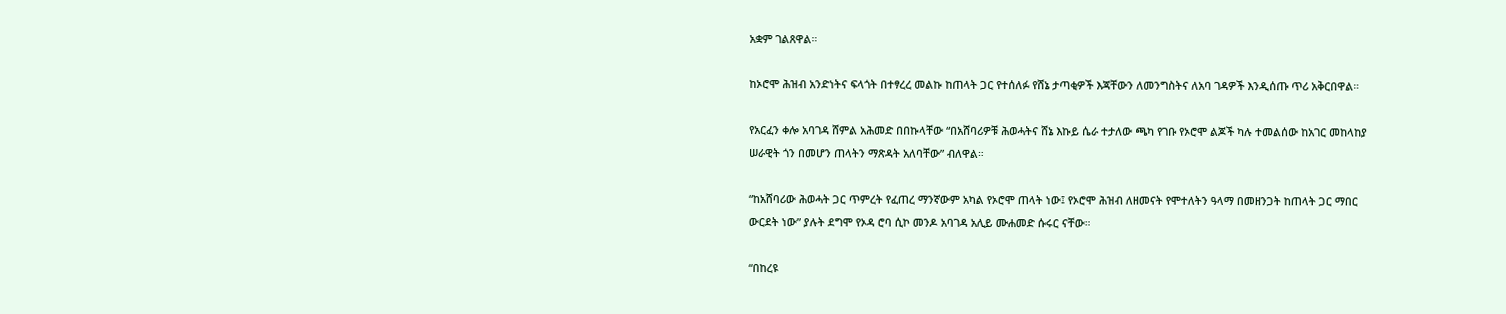አቋም ገልጸዋል።

ከኦሮሞ ሕዝብ አንድነትና ፍላጎት በተፃረረ መልኩ ከጠላት ጋር የተሰለፉ የሸኔ ታጣቂዎች እጃቸውን ለመንግስትና ለአባ ገዳዎች እንዲሰጡ ጥሪ አቅርበዋል።

የአርፈን ቀሎ አባገዳ ሸምል አሕመድ በበኩላቸው “በአሸባሪዎቹ ሕወሓትና ሸኔ እኩይ ሴራ ተታለው ጫካ የገቡ የኦሮሞ ልጆች ካሉ ተመልሰው ከአገር መከላከያ ሠራዊት ጎን በመሆን ጠላትን ማጽዳት አለባቸው” ብለዋል።

“ከአሸባሪው ሕወሓት ጋር ጥምረት የፈጠረ ማንኛውም አካል የኦሮሞ ጠላት ነው፤ የኦሮሞ ሕዝብ ለዘመናት የሞተለትን ዓላማ በመዘንጋት ከጠላት ጋር ማበር ውርደት ነው” ያሉት ደግሞ የኦዳ ሮባ ሲኮ መንዶ አባገዳ አሊይ ሙሐመድ ሱሩር ናቸው።

“በከረዩ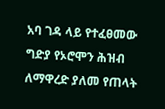አባ ገዳ ላይ የተፈፀመው ግድያ የኦሮሞን ሕዝብ ለማዋረድ ያለመ የጠላት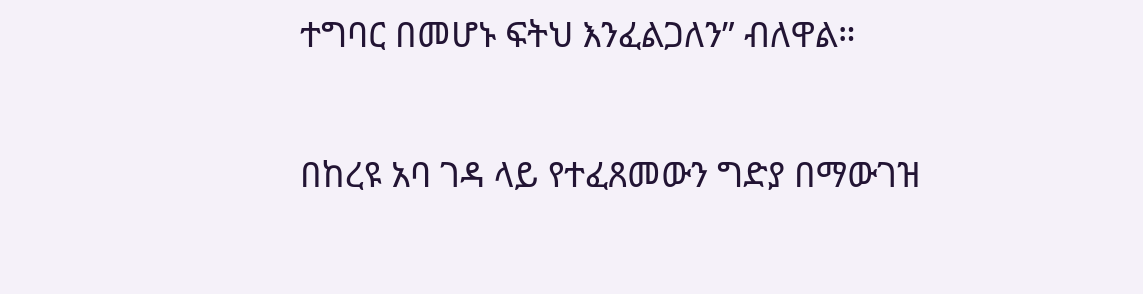ተግባር በመሆኑ ፍትህ እንፈልጋለን” ብለዋል።

በከረዩ አባ ገዳ ላይ የተፈጸመውን ግድያ በማውገዝ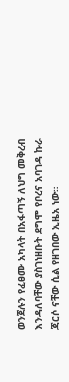ወንጀሉን የፈፀሙ አካላት በአፋጣኝ ለህግ መቅረብ እንዳለባቸው ያስገነዘቡት ደግሞ የቦረና አባገዳ ኩራ ጃርሶ ናቸው ሲል የዘገበው ኢዜአ ነው።